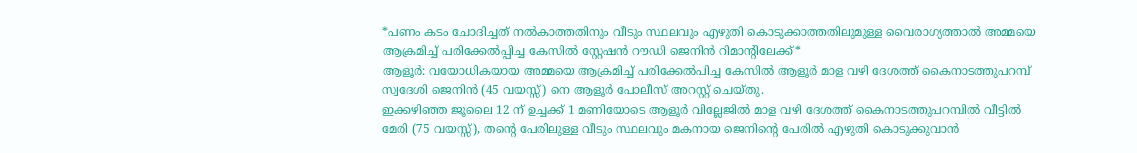*പണം കടം ചോദിച്ചത് നൽകാത്തതിനും വീടും സ്ഥലവും എഴുതി കൊടുക്കാത്തതിലുമുള്ള വൈരാഗ്യത്താൽ അമ്മയെ ആക്രമിച്ച് പരിക്കേൽപ്പിച്ച കേസിൽ സ്റ്റേഷൻ റൗഡി ജെനിൻ റിമാന്റിലേക്ക്*
ആളൂർ: വയോധികയായ അമ്മയെ ആക്രമിച്ച് പരിക്കേൽപിച്ച കേസിൽ ആളൂർ മാള വഴി ദേശത്ത് കൈനാടത്തുപറമ്പ് സ്വദേശി ജെനിൻ (45 വയസ്സ്) നെ ആളൂർ പോലീസ് അറസ്റ്റ് ചെയ്തു.
ഇക്കഴിഞ്ഞ ജൂലൈ 12 ന് ഉച്ചക്ക് 1 മണിയോടെ ആളൂർ വില്ലേജിൽ മാള വഴി ദേശത്ത് കൈനാടത്തുപറമ്പിൽ വീട്ടിൽ മേരി (75 വയസ്സ്), തന്റെ പേരിലുള്ള വീടും സ്ഥലവും മകനായ ജെനിന്റെ പേരിൽ എഴുതി കൊടുക്കുവാൻ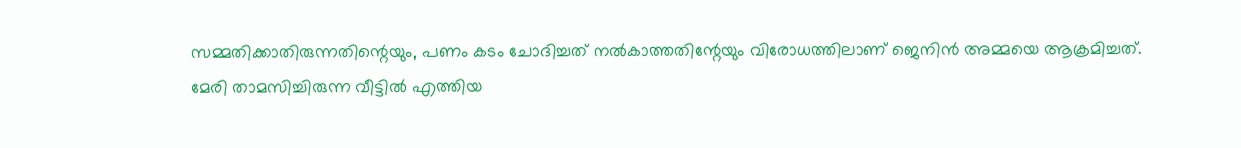സമ്മതിക്കാതിരുന്നതിന്റെയും, പണം കടം ചോദിച്ചത് നൽകാത്തതിന്റേയും വിരോധത്തിലാണ് ജെനിൻ അമ്മയെ ആക്രമിച്ചത്.
മേരി താമസിച്ചിരുന്ന വീട്ടിൽ എത്തിയ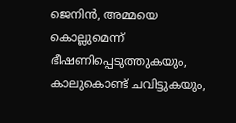ജെനിൻ, അമ്മയെ കൊല്ലുമെന്ന് ഭീഷണിപ്പെടുത്തുകയും, കാലുകൊണ്ട് ചവിട്ടുകയും,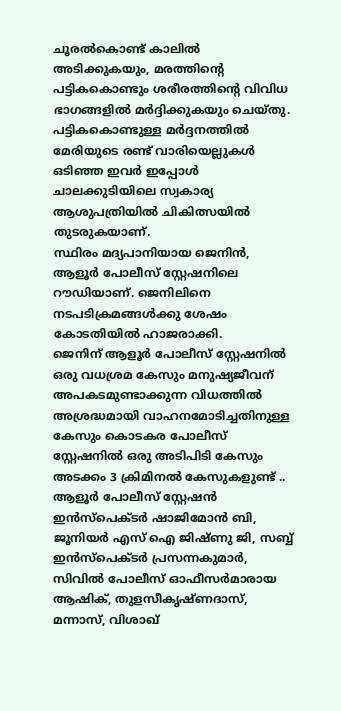ചൂരൽകൊണ്ട് കാലിൽ അടിക്കുകയും, മരത്തിന്റെ പട്ടികകൊണ്ടും ശരീരത്തിന്റെ വിവിധ ഭാഗങ്ങളിൽ മർദ്ദിക്കുകയും ചെയ്തു.
പട്ടികകൊണ്ടുള്ള മർദ്ദനത്തിൽ മേരിയുടെ രണ്ട് വാരിയെല്ലുകൾ ഒടിഞ്ഞ ഇവർ ഇപ്പോൾ ചാലക്കുടിയിലെ സ്വകാര്യ ആശുപത്രിയിൽ ചികിത്സയിൽ തുടരുകയാണ്.
സ്ഥിരം മദ്യപാനിയായ ജെനിൻ, ആളൂർ പോലീസ് സ്റ്റേഷനിലെ റൗഡിയാണ്. ജെനിലിനെ നടപടിക്രമങ്ങൾക്കു ശേഷം കോടതിയിൽ ഹാജരാക്കി.
ജെനിന് ആളൂർ പോലീസ് സ്റ്റേഷനിൽ ഒരു വധശ്രമ കേസും മനുഷ്യജീവന് അപകടമുണ്ടാക്കുന്ന വിധത്തിൽ അശ്രദ്ധമായി വാഹനമോടിച്ചതിനുള്ള കേസും കൊടകര പോലീസ് സ്റ്റേഷനിൽ ഒരു അടിപിടി കേസും അടക്കം 3 ക്രിമിനൽ കേസുകളുണ്ട് ..
ആളൂർ പോലീസ് സ്റ്റേഷൻ ഇൻസ്പെക്ടർ ഷാജിമോൻ ബി, ജൂനിയർ എസ് ഐ ജിഷ്ണു ജി, സബ്ബ് ഇൻസ്പെക്ടർ പ്രസന്നകുമാർ, സിവിൽ പോലീസ് ഓഫീസർമാരായ ആഷിക്, തുളസീകൃഷ്ണദാസ്, മന്നാസ്, വിശാഖ്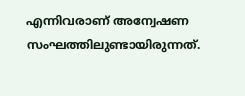എന്നിവരാണ് അന്വേഷണ സംഘത്തിലുണ്ടായിരുന്നത്.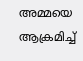അമ്മയെ ആക്രമിച്ച്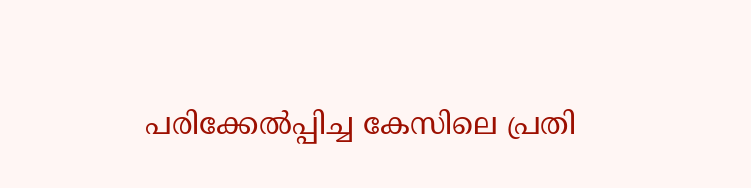പരിക്കേൽപ്പിച്ച കേസിലെ പ്രതി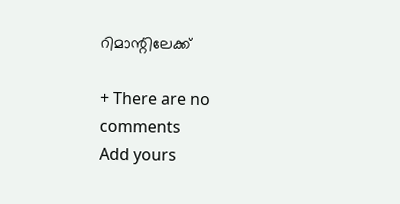റിമാന്റിലേക്ക്

+ There are no comments
Add yours